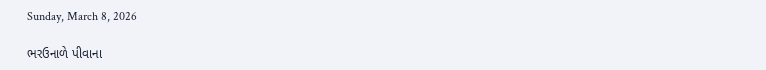Sunday, March 8, 2026

ભરઉનાળે પીવાના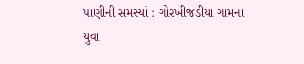પાણીની સમસ્યાં : ગોરખીજડીયા ગામના યુવા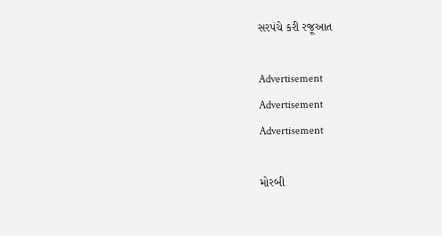સરપંચે કરી રજૂઆત

Advertisement
Advertisement
Advertisement

મોરબી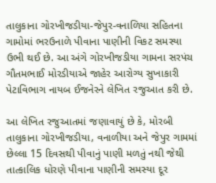તાલુકાના ગોરખીજડીયા-જેપુર-વનાળિયા સહિતના ગામોમાં ભરઉનાળે પીવાના પાણીની વિકટ સમસ્યા ઉભી થઈ છે. આ અંગે ગોરખીજડીયા ગામના સરપંચ ગૌતમભાઈ મોરડીયાએ જાહેર આરોગ્ય સુખાકારી પેટાવિભાગ નાયબ ઈજનેરને લેખિત રજુઆત કરી છે.

આ લેખિત રજુઆતમાં જણાવાયું છે કે, મોરબી તાલુકાના ગોરખીજડીયા, વનાળીયા અને જેપુર ગામમાં છેલ્લા 15 દિવસથી પીવાનું પાણી મળતું નથી જેથી તાત્કાલિક ધોરણે પીવાના પાણીની સમસ્યા દૂર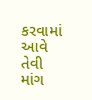કરવામાં આવે તેવી માંગ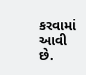કરવામાં આવી છે.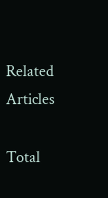Related Articles

Total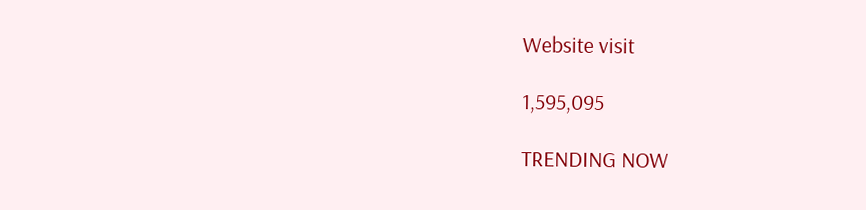Website visit

1,595,095

TRENDING NOW